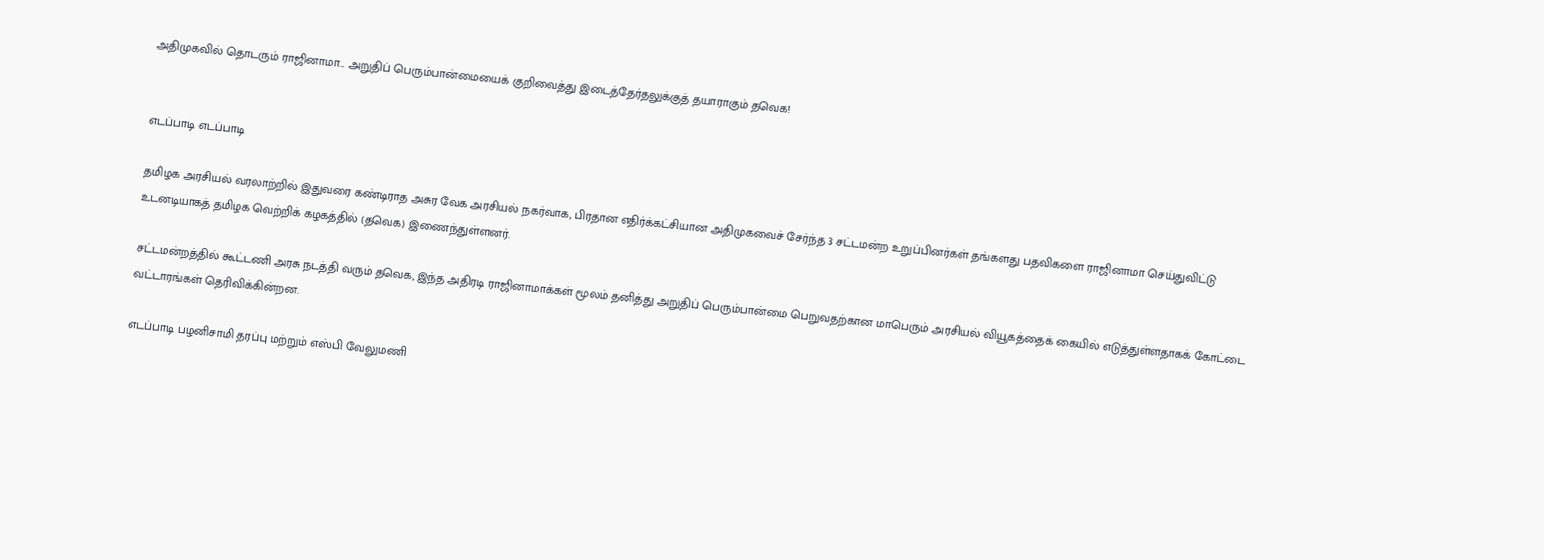அதிமுகவில் தொடரும் ராஜினாமா... அறுதிப் பெரும்பான்மையைக் குறிவைத்து இடைத்தேர்தலுக்குத் தயாராகும் தவெக!


எடப்பாடி எடப்பாடி

தமிழக அரசியல் வரலாற்றில் இதுவரை கண்டிராத அசுர வேக அரசியல் நகர்வாக, பிரதான எதிர்க்கட்சியான அதிமுகவைச் சேர்ந்த 3 சட்டமன்ற உறுப்பினர்கள் தங்களது பதவிகளை ராஜினாமா செய்துவிட்டு உடனடியாகத் தமிழக வெற்றிக் கழகத்தில் (தவெக) இணைந்துள்ளனர்.

சட்டமன்றத்தில் கூட்டணி அரசு நடத்தி வரும் தவெக, இந்த அதிரடி ராஜினாமாக்கள் மூலம் தனித்து அறுதிப் பெரும்பான்மை பெறுவதற்கான மாபெரும் அரசியல் வியூகத்தைக் கையில் எடுத்துள்ளதாகக் கோட்டை வட்டாரங்கள் தெரிவிக்கின்றன.

எடப்பாடி பழனிசாமி தரப்பு மற்றும் எஸ்பி வேலுமணி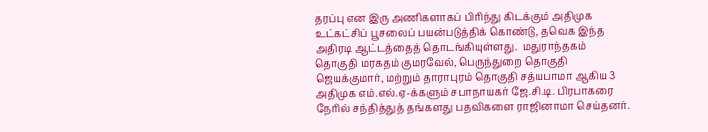தரப்பு என இரு அணிகளாகப் பிரிந்து கிடக்கும் அதிமுக உட்கட்சிப் பூசலைப் பயன்படுத்திக் கொண்டு, தவெக இந்த அதிரடி ஆட்டத்தைத் தொடங்கியுள்ளது.  மதுராந்தகம் தொகுதி மரகதம் குமரவேல், பெருந்துறை தொகுதி ஜெயக்குமார், மற்றும் தாராபுரம் தொகுதி சத்யபாமா ஆகிய 3 அதிமுக எம்.எல்.ஏ-க்களும் சபாநாயகர் ஜே.சி.டி. பிரபாகரை நேரில் சந்தித்துத் தங்களது பதவிகளை ராஜினாமா செய்தனர்.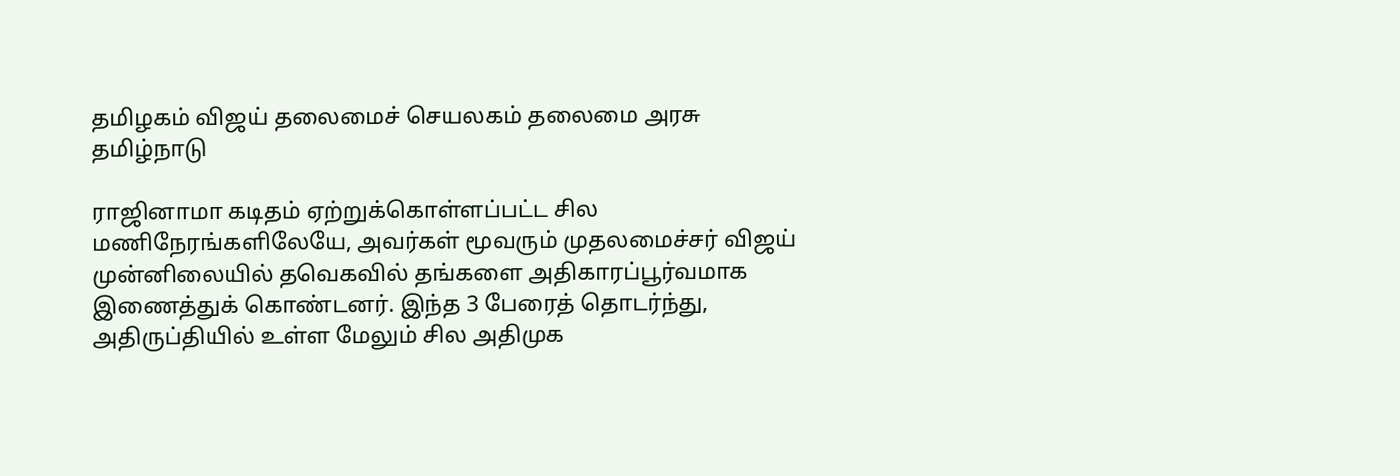தமிழகம் விஜய் தலைமைச் செயலகம் தலைமை அரசு தமிழ்நாடு

ராஜினாமா கடிதம் ஏற்றுக்கொள்ளப்பட்ட சில மணிநேரங்களிலேயே, அவர்கள் மூவரும் முதலமைச்சர் விஜய் முன்னிலையில் தவெகவில் தங்களை அதிகாரப்பூர்வமாக இணைத்துக் கொண்டனர். இந்த 3 பேரைத் தொடர்ந்து, அதிருப்தியில் உள்ள மேலும் சில அதிமுக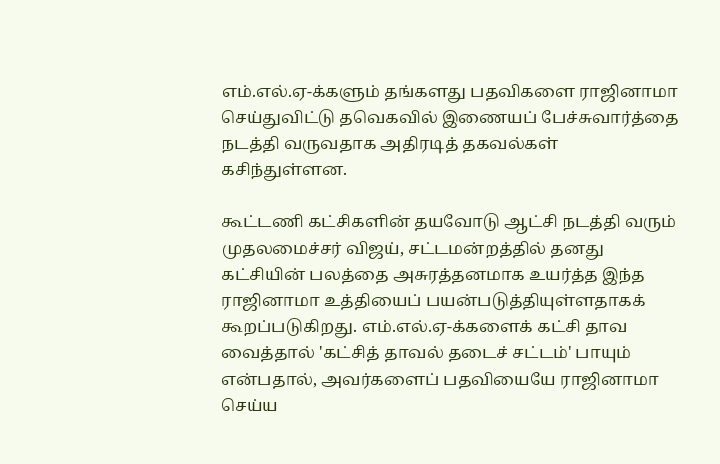எம்.எல்.ஏ-க்களும் தங்களது பதவிகளை ராஜினாமா செய்துவிட்டு தவெகவில் இணையப் பேச்சுவார்த்தை நடத்தி வருவதாக அதிரடித் தகவல்கள் கசிந்துள்ளன.

கூட்டணி கட்சிகளின் தயவோடு ஆட்சி நடத்தி வரும் முதலமைச்சர் விஜய், சட்டமன்றத்தில் தனது கட்சியின் பலத்தை அசுரத்தனமாக உயர்த்த இந்த ராஜினாமா உத்தியைப் பயன்படுத்தியுள்ளதாகக் கூறப்படுகிறது. எம்.எல்.ஏ-க்களைக் கட்சி தாவ வைத்தால் 'கட்சித் தாவல் தடைச் சட்டம்' பாயும் என்பதால், அவர்களைப் பதவியையே ராஜினாமா செய்ய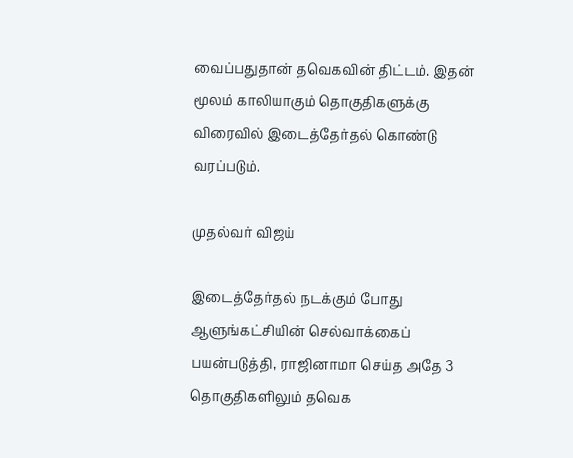வைப்பதுதான் தவெகவின் திட்டம். இதன் மூலம் காலியாகும் தொகுதிகளுக்கு விரைவில் இடைத்தேர்தல் கொண்டு வரப்படும்.

முதல்வர் விஜய்

இடைத்தேர்தல் நடக்கும் போது ஆளுங்கட்சியின் செல்வாக்கைப் பயன்படுத்தி, ராஜினாமா செய்த அதே 3 தொகுதிகளிலும் தவெக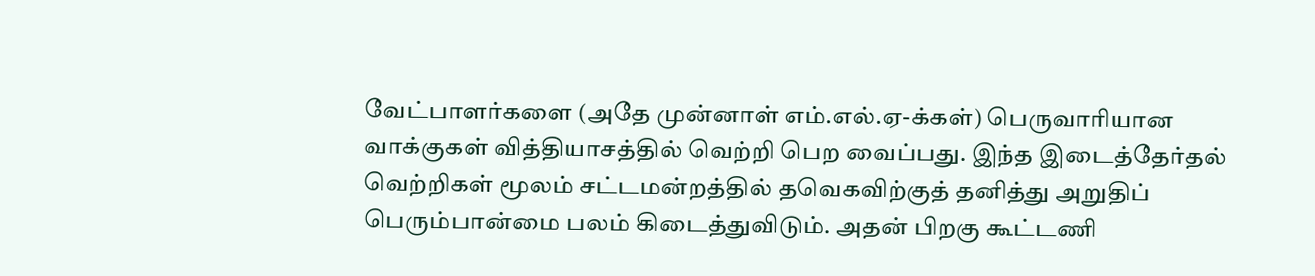வேட்பாளர்களை (அதே முன்னாள் எம்.எல்.ஏ-க்கள்) பெருவாரியான வாக்குகள் வித்தியாசத்தில் வெற்றி பெற வைப்பது. இந்த இடைத்தேர்தல் வெற்றிகள் மூலம் சட்டமன்றத்தில் தவெகவிற்குத் தனித்து அறுதிப் பெரும்பான்மை பலம் கிடைத்துவிடும். அதன் பிறகு கூட்டணி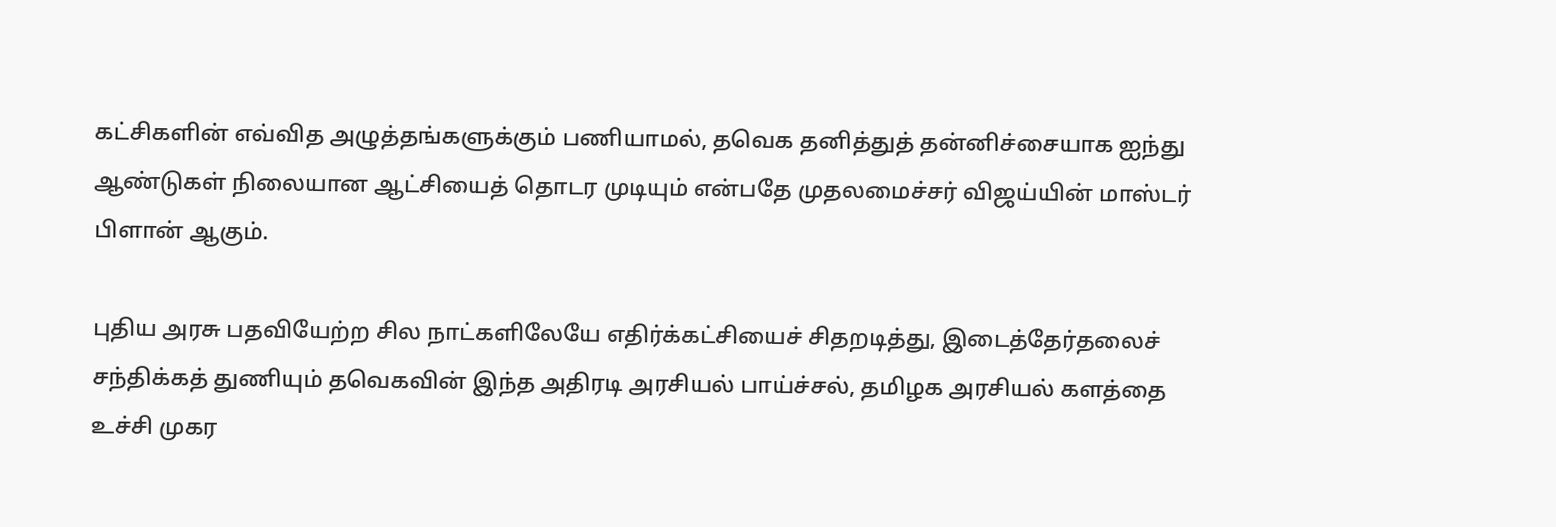கட்சிகளின் எவ்வித அழுத்தங்களுக்கும் பணியாமல், தவெக தனித்துத் தன்னிச்சையாக ஐந்து ஆண்டுகள் நிலையான ஆட்சியைத் தொடர முடியும் என்பதே முதலமைச்சர் விஜய்யின் மாஸ்டர் பிளான் ஆகும்.

புதிய அரசு பதவியேற்ற சில நாட்களிலேயே எதிர்க்கட்சியைச் சிதறடித்து, இடைத்தேர்தலைச் சந்திக்கத் துணியும் தவெகவின் இந்த அதிரடி அரசியல் பாய்ச்சல், தமிழக அரசியல் களத்தை உச்சி முகர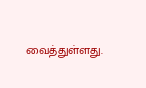வைத்துள்ளது.